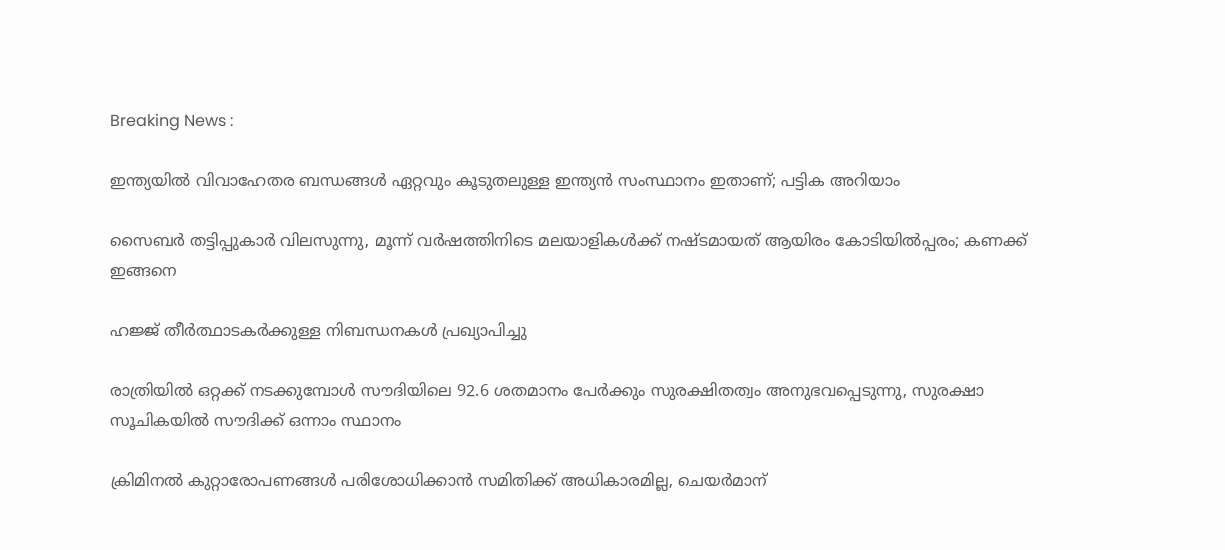Breaking News :

ഇന്ത്യയില്‍ വിവാഹേതര ബന്ധങ്ങള്‍ ഏറ്റവും കൂടുതലുള്ള ഇന്ത്യന്‍ സംസ്ഥാനം ഇതാണ്; പട്ടിക അറിയാം

സൈബര്‍ തട്ടിപ്പുകാര്‍ വിലസുന്നു, മൂന്ന് വര്‍ഷത്തിനിടെ മലയാളികള്‍ക്ക് നഷ്ടമായത് ആയിരം കോടിയില്‍പ്പരം; കണക്ക് ഇങ്ങനെ

ഹജ്ജ് തീർത്ഥാടകർക്കുള്ള നിബന്ധനകൾ പ്രഖ്യാപിച്ചു

രാത്രിയിൽ ഒറ്റക്ക് നടക്കുമ്പോൾ സൗദിയിലെ 92.6 ശതമാനം പേർക്കും സുരക്ഷിതത്വം അനുഭവപ്പെടുന്നു, സുരക്ഷാ സൂചികയിൽ സൗദിക്ക് ഒന്നാം സ്ഥാനം

ക്രിമിനല്‍ കുറ്റാരോപണങ്ങള്‍ പരിശോധിക്കാന്‍ സമിതിക്ക്‌ അധികാരമില്ല, ചെയര്‍മാന്‌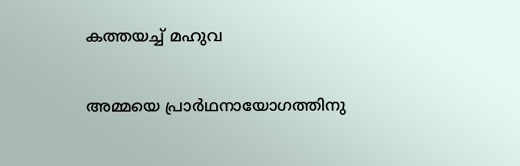കത്തയച്ച് മഹുവ

അമ്മയെ പ്രാര്‍ഥനായോഗത്തിനു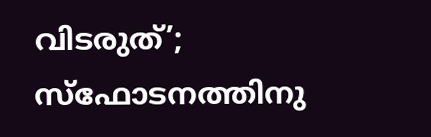വിടരുത്’; സ്‌ഫോടനത്തിനു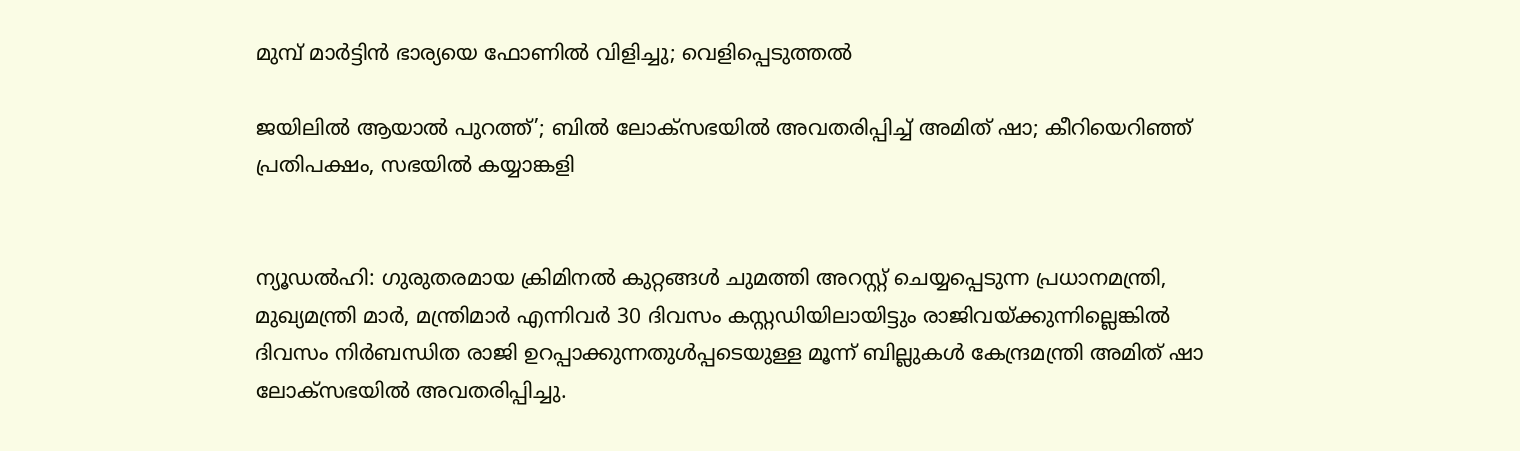മുമ്പ് മാര്‍ട്ടിന്‍ ഭാര്യയെ ഫോണില്‍ വിളിച്ചു; വെളിപ്പെടുത്തല്‍

ജയിലില്‍ ആയാല്‍ പുറത്ത്’; ബില്‍ ലോക്‌സഭയില്‍ അവതരിപ്പിച്ച് അമിത് ഷാ; കീറിയെറിഞ്ഞ് പ്രതിപക്ഷം, സഭയില്‍ കയ്യാങ്കളി


ന്യൂഡല്‍ഹി: ഗുരുതരമായ ക്രിമിനല്‍ കുറ്റങ്ങള്‍ ചുമത്തി അറസ്റ്റ് ചെയ്യപ്പെടുന്ന പ്രധാനമന്ത്രി, മുഖ്യമന്ത്രി മാര്‍, മന്ത്രിമാര്‍ എന്നിവര്‍ 30 ദിവസം കസ്റ്റഡിയിലായിട്ടും രാജിവയ്ക്കുന്നില്ലെങ്കില്‍ ദിവസം നിര്‍ബന്ധിത രാജി ഉറപ്പാക്കുന്നതുള്‍പ്പടെയുള്ള മൂന്ന് ബില്ലുകള്‍ കേന്ദ്രമന്ത്രി അമിത് ഷാ ലോക്‌സഭയില്‍ അവതരിപ്പിച്ചു.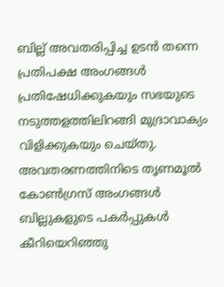ബില്ല് അവതരിപ്പിച്ച ഉടന്‍ തന്നെ പ്രതിപക്ഷ അംഗങ്ങള്‍ പ്രതിഷേധിക്കുകയും സഭയുടെ നടുത്തളത്തിലിറങ്ങി മുദ്രാവാക്യം വിളിക്കുകയും ചെയ്തു. അവതരണത്തിനിടെ തൃണമൂല്‍ കോണ്‍ഗ്രസ് അംഗങ്ങള്‍ ബില്ലുകളുടെ പകര്‍പ്പുകള്‍ കീറിയെറിഞ്ഞു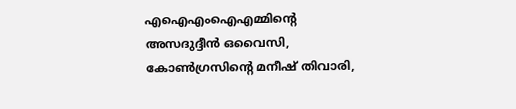എഐഎംഐഎമ്മിന്റെ അസദുദ്ദീന്‍ ഒവൈസി, കോണ്‍ഗ്രസിന്റെ മനീഷ് തിവാരി,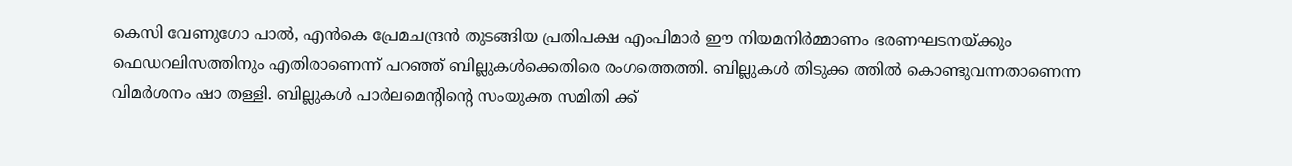കെസി വേണുഗോ പാല്‍, എന്‍കെ പ്രേമചന്ദ്രന്‍ തുടങ്ങിയ പ്രതിപക്ഷ എംപിമാര്‍ ഈ നിയമനിര്‍മ്മാണം ഭരണഘടനയ്ക്കും ഫെഡറലിസത്തിനും എതിരാണെന്ന് പറഞ്ഞ് ബില്ലുകള്‍ക്കെതിരെ രംഗത്തെത്തി. ബില്ലുകള്‍ തിടുക്ക ത്തില്‍ കൊണ്ടുവന്നതാണെന്ന വിമര്‍ശനം ഷാ തള്ളി. ബില്ലുകള്‍ പാര്‍ലമെന്റിന്റെ സംയുക്ത സമിതി ക്ക്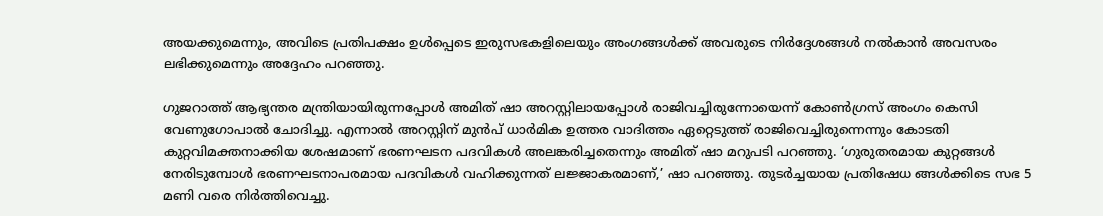അയക്കുമെന്നും, അവിടെ പ്രതിപക്ഷം ഉള്‍പ്പെടെ ഇരുസഭകളിലെയും അംഗങ്ങള്‍ക്ക് അവരുടെ നിര്‍ദ്ദേശങ്ങള്‍ നല്‍കാന്‍ അവസരം ലഭിക്കുമെന്നും അദ്ദേഹം പറഞ്ഞു.

ഗുജറാത്ത് ആഭ്യന്തര മന്ത്രിയായിരുന്നപ്പോള്‍ അമിത് ഷാ അറസ്റ്റിലായപ്പോള്‍ രാജിവച്ചിരുന്നോയെന്ന് കോണ്‍ഗ്രസ് അംഗം കെസി വേണുഗോപാല്‍ ചോദിച്ചു. എന്നാല്‍ അറസ്റ്റിന് മുന്‍പ് ധാര്‍മിക ഉത്തര വാദിത്തം ഏറ്റെടുത്ത് രാജിവെച്ചിരുന്നെന്നും കോടതി കുറ്റവിമക്തനാക്കിയ ശേഷമാണ് ഭരണഘടന പദവികള്‍ അലങ്കരിച്ചതെന്നും അമിത് ഷാ മറുപടി പറഞ്ഞു. ‘ഗുരുതരമായ കുറ്റങ്ങള്‍ നേരിടുമ്പോള്‍ ഭരണഘടനാപരമായ പദവികള്‍ വഹിക്കുന്നത് ലജ്ജാകരമാണ്,’ ഷാ പറഞ്ഞു. തുടര്‍ച്ചയായ പ്രതിഷേധ ങ്ങള്‍ക്കിടെ സഭ 5 മണി വരെ നിര്‍ത്തിവെച്ചു.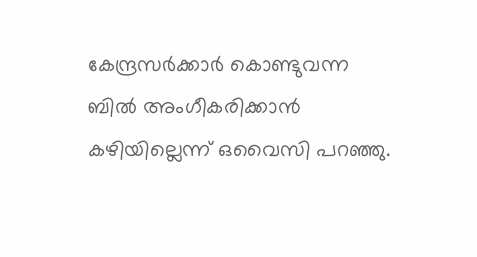കേന്ദ്രസര്‍ക്കാര്‍ കൊണ്ടുവന്ന ബില്‍ അംഗീകരിക്കാന്‍ കഴിയില്ലെന്ന് ഒവൈസി പറഞ്ഞു.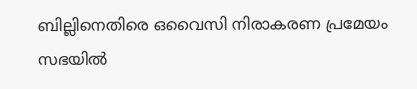ബില്ലിനെതിരെ ഒവൈസി നിരാകരണ പ്രമേയം സഭയില്‍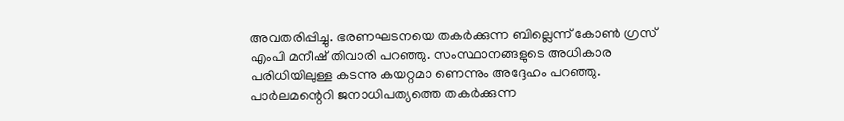അവതരിപ്പിച്ചു. ഭരണഘടനയെ തകര്‍ക്കുന്ന ബില്ലെന്ന് കോണ്‍ ഗ്രസ് എംപി മനീഷ് തിവാരി പറഞ്ഞു. സംസ്ഥാനങ്ങളുടെ അധികാര പരിധിയിലുള്ള കടന്നു കയറ്റമാ ണെന്നും അദ്ദേഹം പറഞ്ഞു. പാര്‍ലമന്റെറി ജനാധിപത്യത്തെ തകര്‍ക്കുന്ന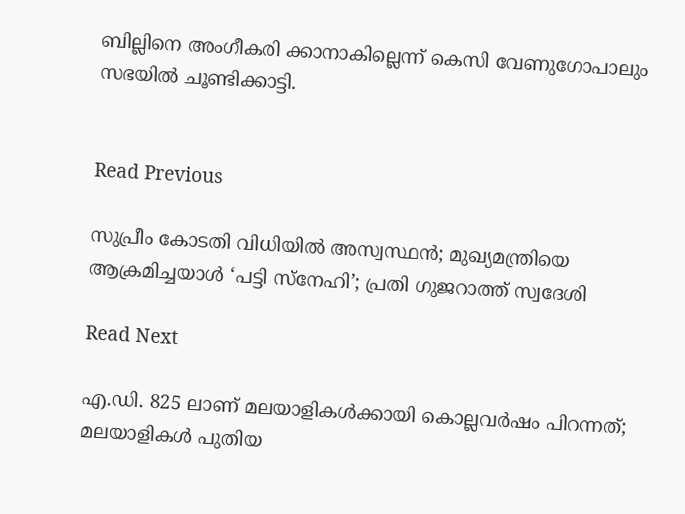ബില്ലിനെ അംഗീകരി ക്കാനാകില്ലെന്ന് കെസി വേണുഗോപാലും സഭയില്‍ ചൂണ്ടിക്കാട്ടി.


Read Previous

സുപ്രീം കോടതി വിധിയില്‍ അസ്വസ്ഥന്‍; മുഖ്യമന്ത്രിയെ ആക്രമിച്ചയാള്‍ ‘പട്ടി സ്‌നേഹി’; പ്രതി ഗുജറാത്ത് സ്വദേശി

Read Next

എ.ഡി. 825 ലാണ് മലയാളികള്‍ക്കായി കൊല്ലവര്‍ഷം പിറന്നത്; മലയാളികള്‍ പുതിയ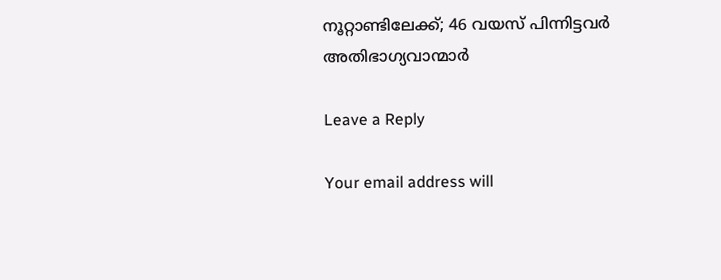നൂറ്റാണ്ടിലേക്ക്; 46 വയസ് പിന്നിട്ടവര്‍ അതിഭാഗ്യവാന്മാർ

Leave a Reply

Your email address will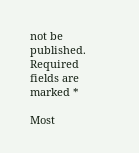not be published. Required fields are marked *

Most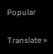Popular

Translate »